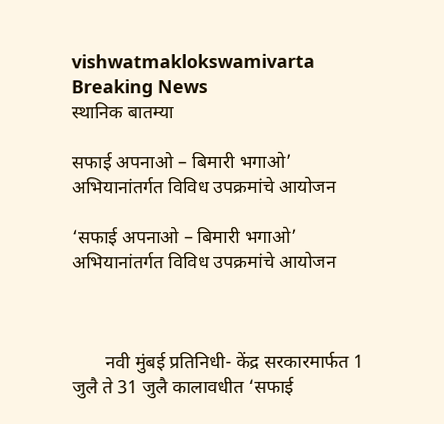vishwatmaklokswamivarta
Breaking News
स्थानिक बातम्या

सफाई अपनाओ – बिमारी भगाओ’ अभियानांतर्गत विविध उपक्रमांचे आयोजन

‘सफाई अपनाओ – बिमारी भगाओ’ अभियानांतर्गत विविध उपक्रमांचे आयोजन



       नवी मुंबई प्रतिनिधी- केंद्र सरकारमार्फत 1 जुलै ते 31 जुलै कालावधीत ‘सफाई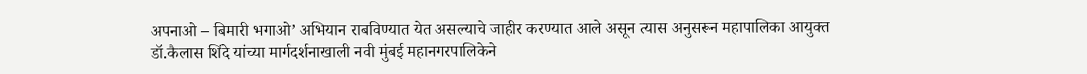अपनाओ – बिमारी भगाओ’ अभियान राबविण्यात येत असल्याचे जाहीर करण्यात आले असून त्यास अनुसरून महापालिका आयुक्त डॉ.कैलास शिंदे यांच्या मार्गदर्शनाखाली नवी मुंबई महानगरपालिकेने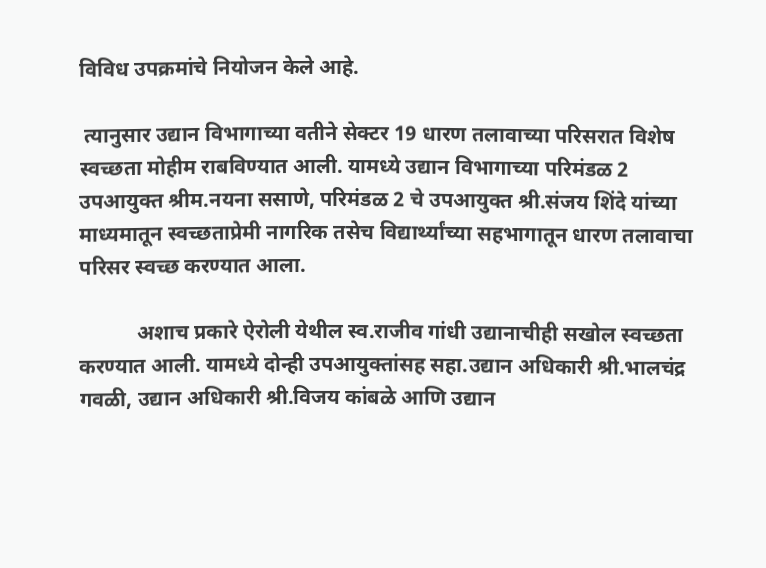विविध उपक्रमांचे नियोजन केले आहे.

 त्यानुसार उद्यान विभागाच्या वतीने सेक्टर 19 धारण तलावाच्या परिसरात विशेष स्वच्छता मोहीम राबविण्यात आली. यामध्ये उद्यान विभागाच्या परिमंडळ 2 उपआयुक्त श्रीम.नयना ससाणे, परिमंडळ 2 चे उपआयुक्त श्री.संजय शिंदे यांच्या माध्यमातून स्वच्छताप्रेमी नागरिक तसेच विद्यार्थ्यांच्या सहभागातून धारण तलावाचा परिसर स्वच्छ करण्यात आला.

           अशाच प्रकारे ऐरोली येथील स्व.राजीव गांधी उद्यानाचीही सखोल स्वच्छता करण्यात आली. यामध्ये दोन्ही उपआयुक्तांसह सहा.उद्यान अधिकारी श्री.भालचंद्र गवळी, उद्यान अधिकारी श्री.विजय कांबळे आणि उद्यान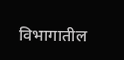विभागातील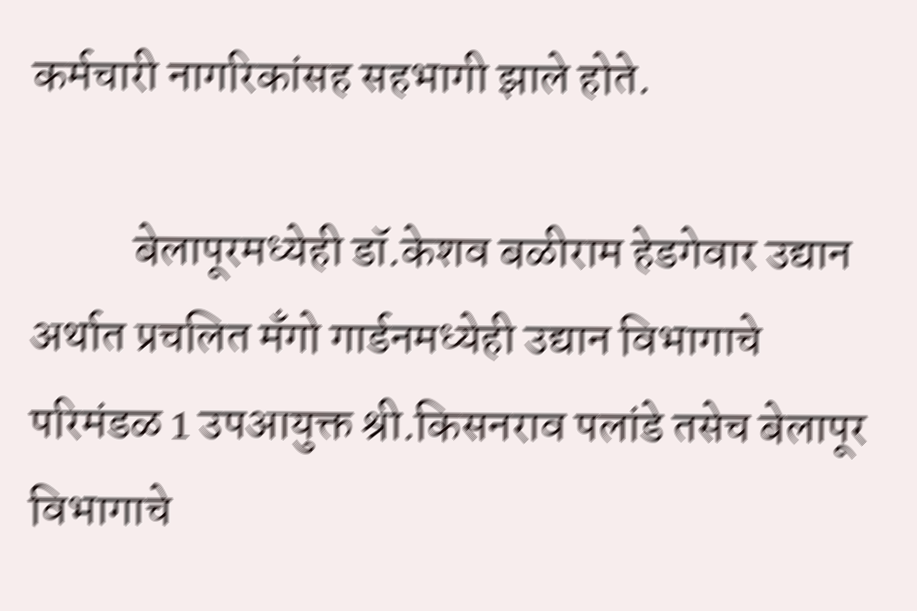कर्मचारी नागरिकांसह सहभागी झाले होते.

           बेलापूरमध्येही डॉ.केशव बळीराम हेडगेवार उद्यान अर्थात प्रचलित मँगो गार्डनमध्येही उद्यान विभागाचे परिमंडळ 1 उपआयुक्त श्री.किसनराव पलांडे तसेच बेलापूर विभागाचे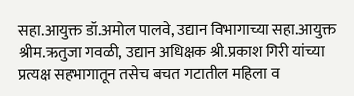सहा.आयुक्त डॉ.अमोल पालवे, उद्यान विभागाच्या सहा.आयुक्त श्रीम.ऋतुजा गवळी, उद्यान अधिक्षक श्री.प्रकाश गिरी यांच्या प्रत्यक्ष सहभागातून तसेच बचत गटातील महिला व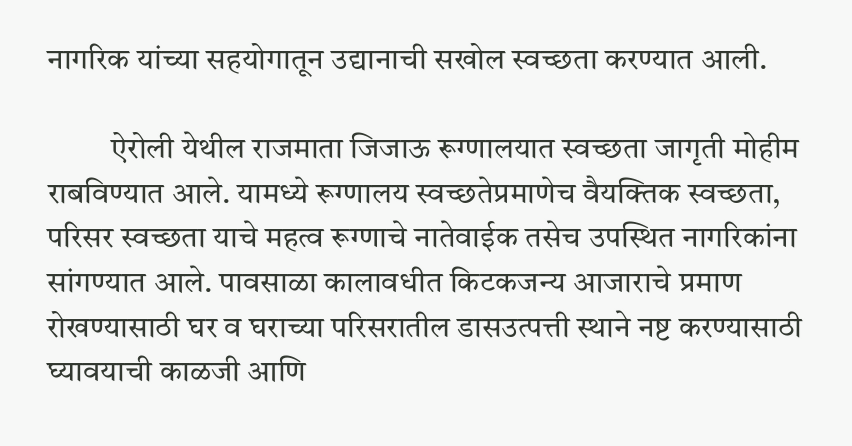नागरिक यांच्या सहयोगातून उद्यानाची सखोल स्वच्छता करण्यात आली.

          ऐरोली येथील राजमाता जिजाऊ रूग्णालयात स्वच्छता जागृती मोहीम राबविण्यात आले. यामध्ये रूग्णालय स्वच्छतेप्रमाणेच वैयक्तिक स्वच्छता, परिसर स्वच्छता याचे महत्व रूग्णाचे नातेवाईक तसेच उपस्थित नागरिकांना सांगण्यात आले. पावसाळा कालावधीत किटकजन्य आजाराचे प्रमाण रोखण्यासाठी घर व घराच्या परिसरातील डासउत्पत्ती स्थाने नष्ट करण्यासाठी घ्यावयाची काळजी आणि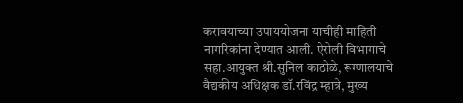करावयाच्या उपाययोजना याचीही माहिती नागरिकांना देण्यात आली. ऐरोली विभागाचे सहा.आयुक्त श्री.सुनिल काठोळे, रूग्णालयाचे वैद्यकीय अधिक्षक डॉ.रविंद्र म्हात्रे, मुख्य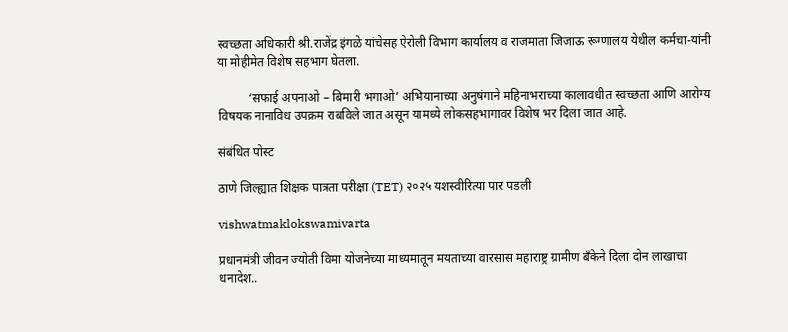स्वच्छता अधिकारी श्री.राजेंद्र इंगळे यांचेसह ऐरोली विभाग कार्यालय व राजमाता जिजाऊ रूग्णालय येथील कर्मचा-यांनी या मोहीमेत विशेष सहभाग घेतला.

          ‘सफाई अपनाओ – बिमारी भगाओ’ अभियानाच्या अनुषंगाने महिनाभराच्या कालावधीत स्वच्छता आणि आरोग्य विषयक नानाविध उपक्रम राबविले जात असून यामध्ये लोकसहभागावर विशेष भर दिला जात आहे.

संबंधित पोस्ट

ठाणे जिल्ह्यात शिक्षक पात्रता परीक्षा (TET) २०२५ यशस्वीरित्या पार पडली

vishwatmaklokswamivarta

प्रधानमंत्री जीवन ज्योती विमा योजनेच्या माध्यमातून मयताच्या वारसास महाराष्ट्र ग्रामीण बँकेने दिला दोन लाखाचा धनादेश..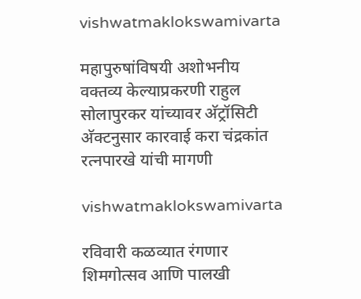vishwatmaklokswamivarta

महापुरुषांविषयी अशोभनीय वक्तव्य केल्याप्रकरणी राहुल सोलापुरकर यांच्यावर अ‍ॅट्रॉसिटी अ‍ॅक्टनुसार कारवाई करा चंद्रकांत रत्नपारखे यांची मागणी

vishwatmaklokswamivarta

रविवारी कळव्यात रंगणार शिमगोत्सव आणि पालखी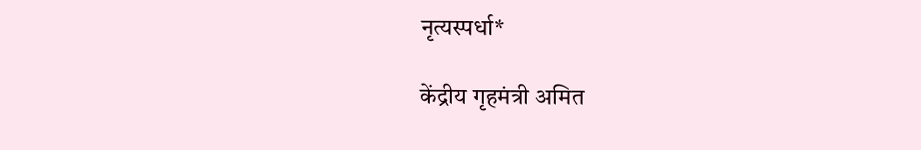नृत्यस्पर्धा*

केंद्रीय गृहमंत्री अमित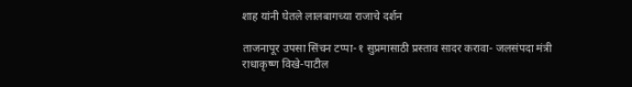शाह यांनी घेतले लालबागच्या राजाचे दर्शन

ताजनापूर उपसा सिंचन टप्पा-१ सुप्रमासाठी प्रस्ताव सादर करावा- जलसंपदा मंत्री राधाकृष्ण विखे-पाटील